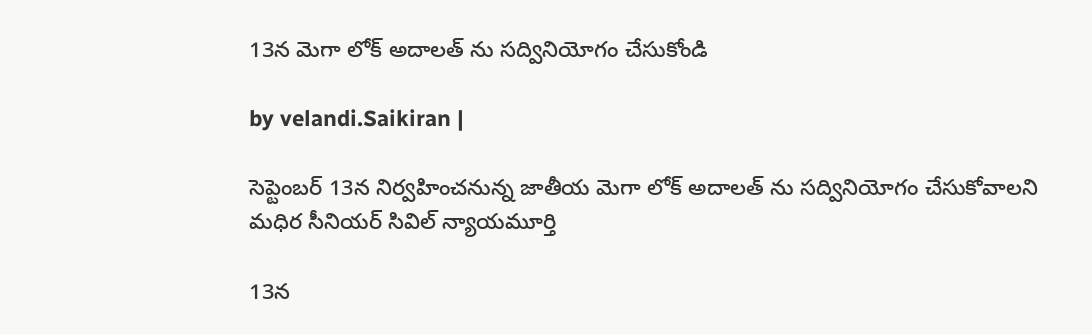13న మెగా లోక్ అదాలత్ ను సద్వినియోగం చేసుకోండి

by velandi.Saikiran |

సెప్టెంబర్ 13న నిర్వహించనున్న జాతీయ మెగా లోక్ అదాలత్ ను సద్వినియోగం చేసుకోవాలని మధిర సీనియర్ సివిల్ న్యాయమూర్తి

13న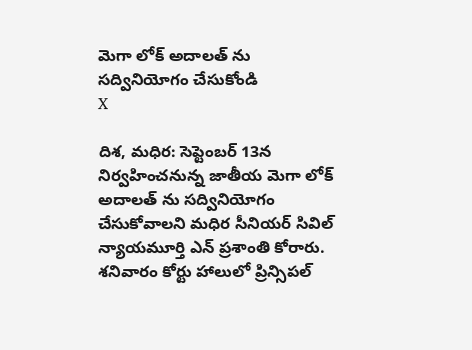మెగా లోక్ అదాలత్ ను సద్వినియోగం చేసుకోండి
X

దిశ, మధిర: సెప్టెంబర్ 13న నిర్వహించనున్న జాతీయ మెగా లోక్ అదాలత్ ను సద్వినియోగం చేసుకోవాలని మధిర సీనియర్ సివిల్ న్యాయమూర్తి ఎన్ ప్రశాంతి కోరారు. శనివారం కోర్టు హాలులో ప్రిన్సిపల్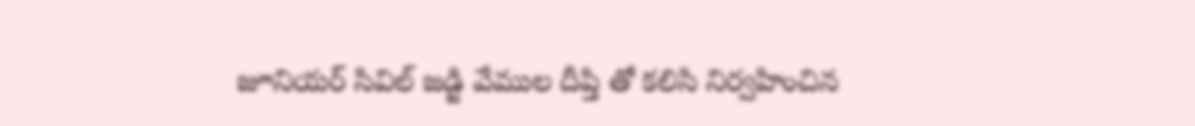జూనియర్ సివిల్ జడ్జి వేముల దీప్తి తో కలిసి నిర్వహించిన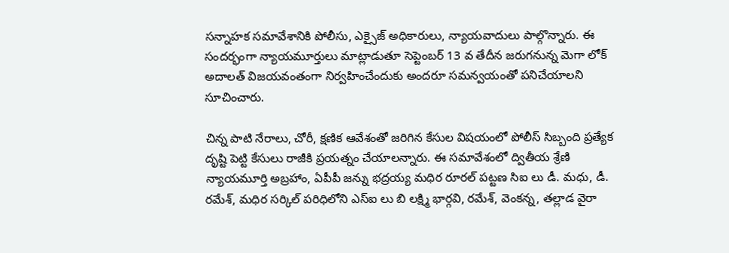సన్నాహక సమావేశానికి పోలీసు, ఎక్సైజ్ అధికారులు, న్యాయవాదులు పాల్గొన్నారు. ఈ సందర్భంగా న్యాయమూర్తులు మాట్లాడుతూ సెప్టెంబర్ 13 వ తేదీన జరుగనున్న మెగా లోక్ అదాలత్ విజయవంతంగా నిర్వహించేందుకు అందరూ సమన్వయంతో పనిచేయాలని సూచించారు.

చిన్న పాటి నేరాలు, చోరీ, క్షణిక ఆవేశంతో జరిగిన కేసుల విషయంలో పోలీస్ సిబ్బంది ప్రత్యేక దృష్టి పెట్టి కేసులు రాజీకి ప్రయత్నం చేయాలన్నారు. ఈ సమావేశంలో ద్వితీయ శ్రేణి న్యాయమూర్తి అబ్రహాం, ఏపీపీ జన్ను భద్రయ్య మధిర రూరల్ పట్టణ సిఐ లు డీ. మధు, డీ. రమేశ్, మధిర సర్కిల్ పరిధిలోని ఎస్ఐ లు బి లక్ష్మి భార్గవి, రమేశ్, వెంకన్న, తల్లాడ వైరా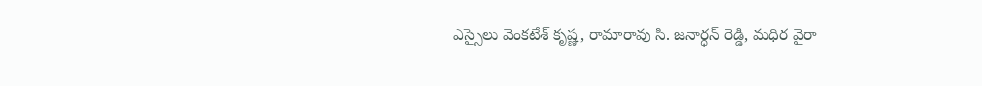ఎస్సైలు వెంకటేశ్ కృష్ణ, రామారావు సి. జనార్ధన్ రెడ్డి, మధిర వైరా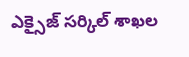ఎక్సైజ్ సర్కిల్ శాఖల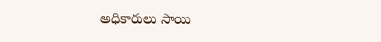అధికారులు సాయి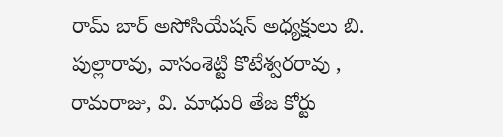రామ్ బార్ అసోసియేషన్ అధ్యక్షులు బి. పుల్లారావు, వాసంశెట్టి కొటేశ్వరరావు , రామరాజు, వి. మాధురి తేజ కోర్టు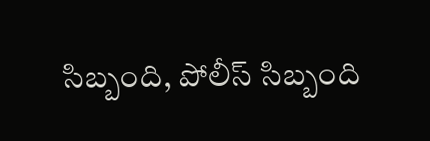సిబ్బంది, పోలీస్ సిబ్బంది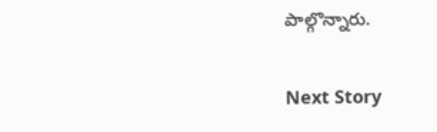పాల్గొన్నారు.

Next Story